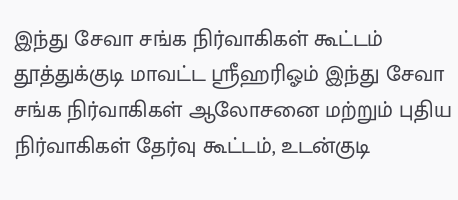இந்து சேவா சங்க நிர்வாகிகள் கூட்டம்
தூத்துக்குடி மாவட்ட ஸ்ரீஹரிஓம் இந்து சேவா சங்க நிர்வாகிகள் ஆலோசனை மற்றும் புதிய நிர்வாகிகள் தேர்வு கூட்டம், உடன்குடி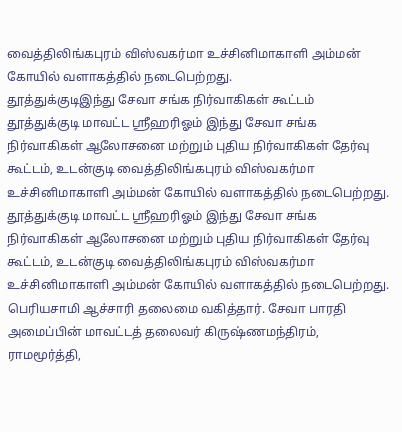வைத்திலிங்கபுரம் விஸ்வகர்மா உச்சினிமாகாளி அம்மன் கோயில் வளாகத்தில் நடைபெற்றது.
தூத்துக்குடிஇந்து சேவா சங்க நிர்வாகிகள் கூட்டம்
தூத்துக்குடி மாவட்ட ஸ்ரீஹரிஓம் இந்து சேவா சங்க நிர்வாகிகள் ஆலோசனை மற்றும் புதிய நிர்வாகிகள் தேர்வு கூட்டம், உடன்குடி வைத்திலிங்கபுரம் விஸ்வகர்மா உச்சினிமாகாளி அம்மன் கோயில் வளாகத்தில் நடைபெற்றது.
தூத்துக்குடி மாவட்ட ஸ்ரீஹரிஓம் இந்து சேவா சங்க நிர்வாகிகள் ஆலோசனை மற்றும் புதிய நிர்வாகிகள் தேர்வு கூட்டம், உடன்குடி வைத்திலிங்கபுரம் விஸ்வகர்மா உச்சினிமாகாளி அம்மன் கோயில் வளாகத்தில் நடைபெற்றது.
பெரியசாமி ஆச்சாரி தலைமை வகித்தார். சேவா பாரதி அமைப்பின் மாவட்டத் தலைவர் கிருஷ்ணமந்திரம், ராமமூர்த்தி,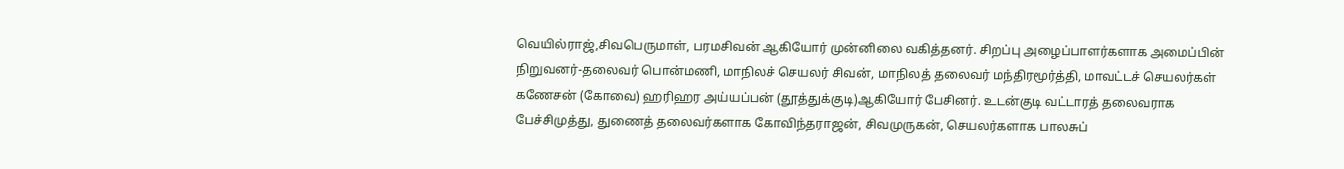வெயில்ராஜ்,சிவபெருமாள், பரமசிவன் ஆகியோர் முன்னிலை வகித்தனர். சிறப்பு அழைப்பாளர்களாக அமைப்பின் நிறுவனர்-தலைவர் பொன்மணி, மாநிலச் செயலர் சிவன், மாநிலத் தலைவர் மந்திரமூர்த்தி, மாவட்டச் செயலர்கள் கணேசன் (கோவை) ஹரிஹர அய்யப்பன் (தூத்துக்குடி)ஆகியோர் பேசினர். உடன்குடி வட்டாரத் தலைவராக பேச்சிமுத்து, துணைத் தலைவர்களாக கோவிந்தராஜன், சிவமுருகன், செயலர்களாக பாலசுப்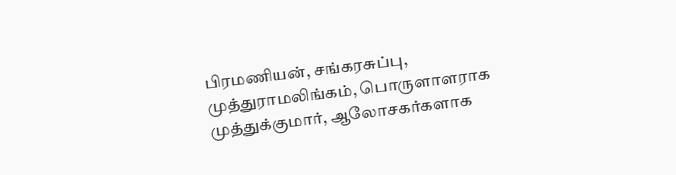பிரமணியன், சங்கரசுப்பு, முத்துராமலிங்கம், பொருளாளராக முத்துக்குமார், ஆலோசகர்களாக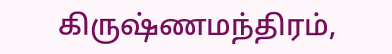கிருஷ்ணமந்திரம்,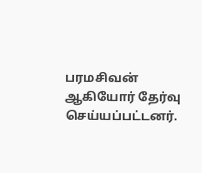பரமசிவன் ஆகியோர் தேர்வு செய்யப்பட்டனர்.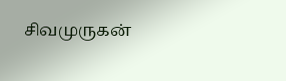சிவமுருகன்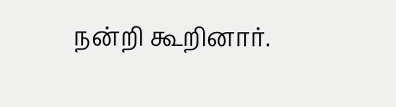நன்றி கூறினார்.